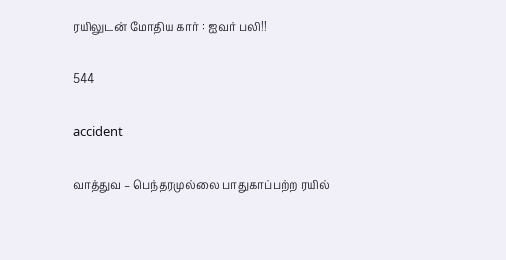ரயிலுடன் மோதிய கார் : ஐவர் பலி!!

544

accident

வாத்துவ – பெந்தரமுல்லை பாதுகாப்பற்ற ரயில்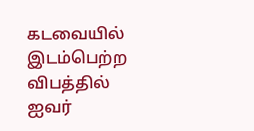கடவையில் இடம்பெற்ற விபத்தில் ஐவர்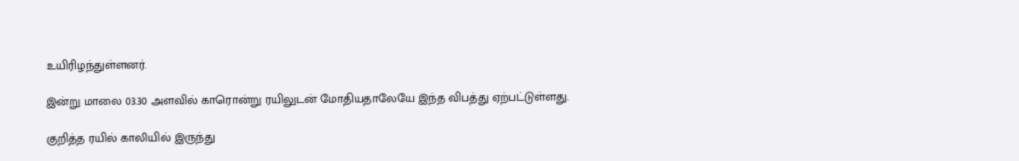உயிரிழந்துள்ளனர்.

இன்று மாலை 03.30 அளவில் காரொன்று ரயிலுடன் மோதியதாலேயே இந்த விபத்து ஏற்பட்டுள்ளது.

குறித்த ரயில் காலியில் இருந்து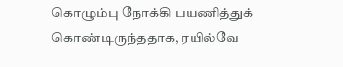கொழும்பு நோக்கி பயணித்துக் கொண்டிருந்ததாக, ரயில்வே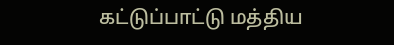கட்டுப்பாட்டு மத்திய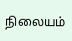நிலையம்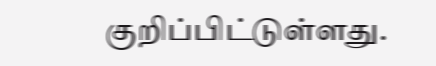குறிப்பிட்டுள்ளது.